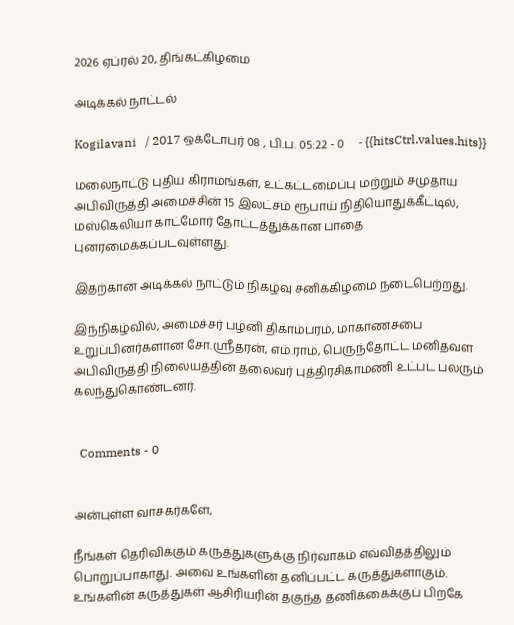2026 ஏப்ரல் 20, திங்கட்கிழமை

அடிக்கல் நாட்டல்

Kogilavani   / 2017 ஒக்டோபர் 08 , பி.ப. 05:22 - 0     - {{hitsCtrl.values.hits}}

மலைநாட்டு புதிய கிராமங்கள், உட்கட்டமைப்பு மற்றும் சமுதாய அபிவிருத்தி அமைச்சின் 15 இலட்சம் ரூபாய் நிதியொதுக்கீட்டில், மஸ்கெலியா காட்மோர் தோட்டத்துக்கான பாதை புனரமைக்கப்படவுள்ளது.

இதற்கான அடிக்கல் நாட்டும் நிகழ்வு சனிக்கிழமை நடைபெற்றது.

இந்நிகழ்வில், அமைச்சர் பழனி திகாம்பரம், மாகாணசபை உறுப்பினர்களான சோ.ஸ்ரீதரன், எம்.ராம், பெருந்தோட்ட மனிதவள அபிவிருத்தி நிலையத்தின் தலைவர் புத்திரசிகாமணி உட்பட பலரும் கலந்துகொண்டனர்.


  Comments - 0


அன்புள்ள வாசகர்களே,

நீங்கள் தெரிவிக்கும் கருத்துகளுக்கு நிர்வாகம் எவ்விதத்திலும் பொறுப்பாகாது. அவை உங்களின் தனிப்பட்ட கருத்துகளாகும். உங்களின் கருத்துகள் ஆசிரியரின் தகுந்த தணிக்கைக்குப் பிறகே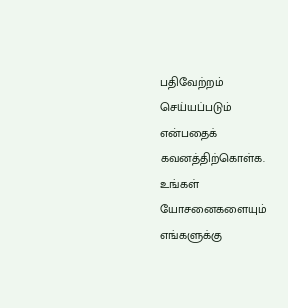பதிவேற்றம் செய்யப்படும் என்பதைக் கவனத்திற்கொள்க. உங்கள் யோசனைகளையும் எங்களுக்கு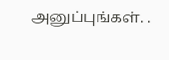அனுப்புங்கள். .